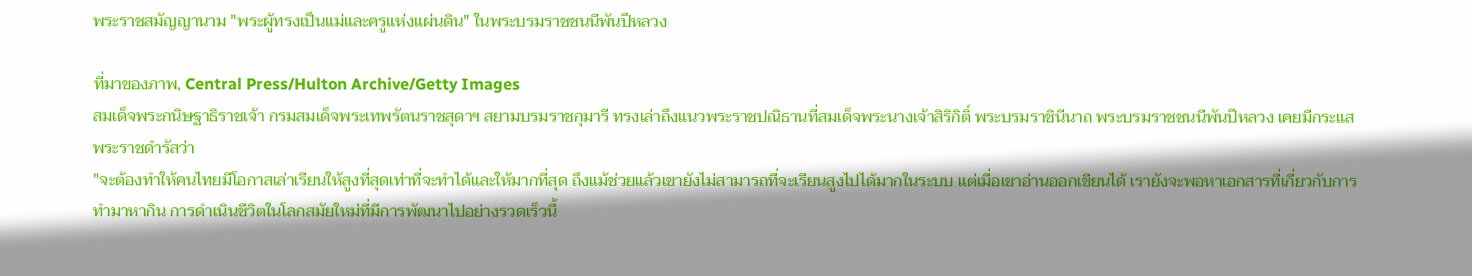พระราชสมัญญานาม "พระผู้ทรงเป็นแม่และครูแห่งแผ่นดิน" ในพระบรมราชชนนีพันปีหลวง

ที่มาของภาพ, Central Press/Hulton Archive/Getty Images
สมเด็จพระกนิษฐาธิราชเจ้า กรมสมเด็จพระเทพรัตนราชสุดาฯ สยามบรมราชกุมารี ทรงเล่าถึงแนวพระราชปณิธานที่สมเด็จพระนางเจ้าสิริกิติ์ พระบรมราชินีนาถ พระบรมราชชนนีพันปีหลวง เคยมีกระแสพระราชดำรัสว่า
"จะต้องทำให้คนไทยมีโอกาสเล่าเรียนให้สูงที่สุดเท่าที่จะทำได้และให้มากที่สุด ถึงแม้ช่วยแล้วเขายังไม่สามารถที่จะเรียนสูงไปได้มากในระบบ แต่เมื่อเขาอ่านออกเขียนได้ เรายังจะพอหาเอกสารที่เกี่ยวกับการทำมาหากิน การดำเนินชีวิตในโลกสมัยใหม่ที่มีการพัฒนาไปอย่างรวดเร็วนี้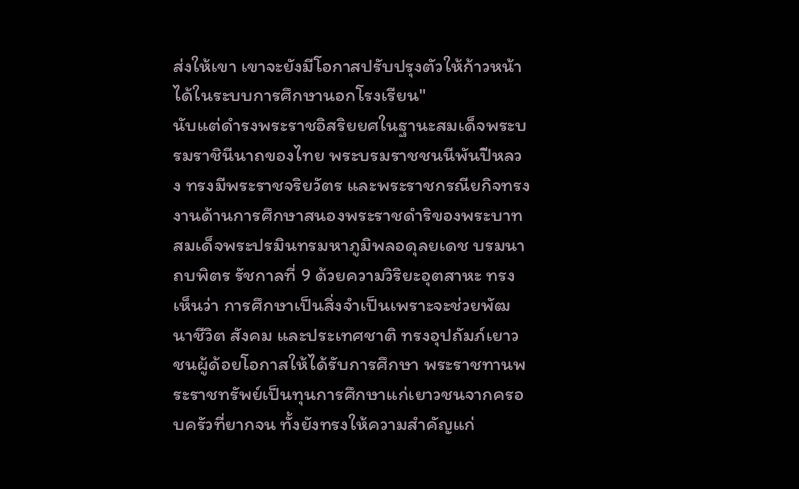ส่งให้เขา เขาจะยังมีโอกาสปรับปรุงตัวให้ก้าวหน้าได้ในระบบการศึกษานอกโรงเรียน"
นับแต่ดำรงพระราชอิสริยยศในฐานะสมเด็จพระบรมราชินีนาถของไทย พระบรมราชชนนีพันปีหลวง ทรงมีพระราชจริยวัตร และพระราชกรณียกิจทรงงานด้านการศึกษาสนองพระราชดำริของพระบาทสมเด็จพระปรมินทรมหาภูมิพลอดุลยเดช บรมนาถบพิตร รัชกาลที่ 9 ด้วยความวิริยะอุตสาหะ ทรงเห็นว่า การศึกษาเป็นสิ่งจำเป็นเพราะจะช่วยพัฒนาชีวิต สังคม และประเทศชาติ ทรงอุปถัมภ์เยาวชนผู้ด้อยโอกาสให้ได้รับการศึกษา พระราชทานพระราชทรัพย์เป็นทุนการศึกษาแก่เยาวชนจากครอบครัวที่ยากจน ทั้งยังทรงให้ความสำคัญแก่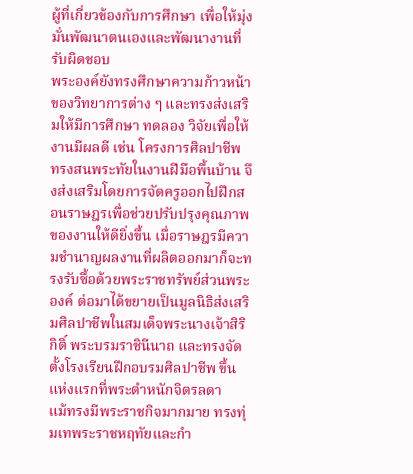ผู้ที่เกี่ยวข้องกับการศึกษา เพื่อให้มุ่งมั่นพัฒนาตนเองและพัฒนางานที่รับผิดชอบ
พระองค์ยังทรงศึกษาความก้าวหน้าของวิทยาการต่าง ๆ และทรงส่งเสริมให้มีการศึกษา ทดลอง วิจัยเพื่อให้งานมีผลดี เช่น โครงการศิลปาชีพ ทรงสนพระทัยในงานฝีมือพื้นบ้าน จึงส่งเสริมโดยการจัดครูออกไปฝึกสอนราษฎรเพื่อช่วยปรับปรุงคุณภาพของงานให้ดียิ่งขึ้น เมื่อราษฎรมีความชำนาญผลงานที่ผลิตออกมาก็จะทรงรับซื้อด้วยพระราชทรัพย์ส่วนพระองค์ ต่อมาได้ขยายเป็นมูลนิธิส่งเสริมศิลปาชีพในสมเด็จพระนางเจ้าสิริกิติ์ พระบรมราชินีนาถ และทรงจัดตั้งโรงเรียนฝึกอบรมศิลปาชีพ ขึ้นแห่งแรกที่พระตำหนักจิตรลดา
แม้ทรงมีพระราชกิจมากมาย ทรงทุ่มเทพระราชหฤทัยและกำ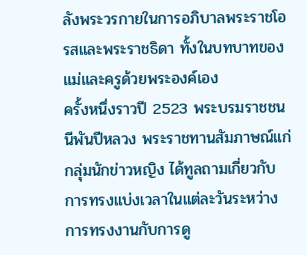ลังพระวรกายในการอภิบาลพระราชโอรสและพระราชธิดา ทั้งในบทบาทของแม่และครูด้วยพระองค์เอง
ครั้งหนึ่งราวปี 2523 พระบรมราชชนนีพันปีหลวง พระราชทานสัมภาษณ์แก่กลุ่มนักข่าวหญิง ได้ทูลถามเกี่ยวกับการทรงแบ่งเวลาในแต่ละวันระหว่างการทรงงานกับการดู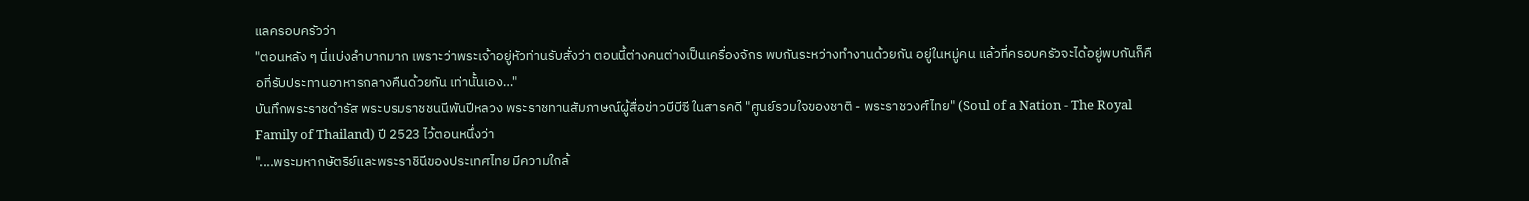แลครอบครัวว่า
"ตอนหลัง ๆ นี่แบ่งลำบากมาก เพราะว่าพระเจ้าอยู่หัวท่านรับสั่งว่า ตอนนี้ต่างคนต่างเป็นเครื่องจักร พบกันระหว่างทำงานด้วยกัน อยู่ในหมู่คน แล้วที่ครอบครัวจะได้อยู่พบกันก็คือที่รับประทานอาหารกลางคืนด้วยกัน เท่านั้นเอง…"
บันทึกพระราชดำรัส พระบรมราชชนนีพันปีหลวง พระราชทานสัมภาษณ์ผู้สื่อข่าวบีบีซี ในสารคดี "ศูนย์รวมใจของชาติ - พระราชวงศ์ไทย" (Soul of a Nation - The Royal Family of Thailand) ปี 2523 ไว้ตอนหนึ่งว่า
"....พระมหากษัตริย์และพระราชินีของประเทศไทย มีความใกล้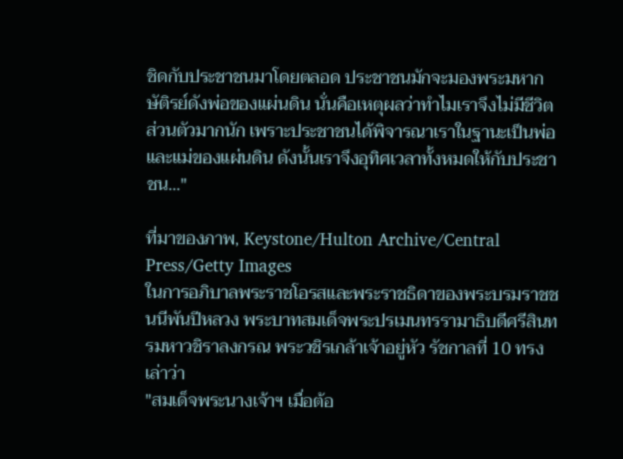ชิดกับประชาชนมาโดยตลอด ประชาชนมักจะมองพระมหากษัติรย์ดังพ่อของแผ่นดิน นั่นคือเหตุผลว่าทำไมเราจึงไม่มีชีวิตส่วนตัวมากนัก เพราะประชาชนได้พิจารณาเราในฐานะเป็นพ่อและแม่ของแผ่นดิน ดังนั้นเราจึงอุทิศเวลาทั้งหมดให้กับประชาชน..."

ที่มาของภาพ, Keystone/Hulton Archive/Central Press/Getty Images
ในการอภิบาลพระราชโอรสและพระราชธิดาของพระบรมราชชนนีพันปีหลวง พระบาทสมเด็จพระปรเมนทรรามาธิบดีศรีสินทรมหาวชิราลงกรณ พระวชิรเกล้าเจ้าอยู่หัว รัชกาลที่ 10 ทรงเล่าว่า
"สมเด็จพระนางเจ้าฯ เมื่อต้อ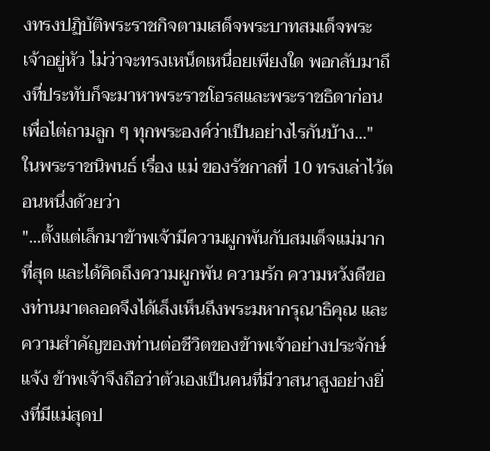งทรงปฏิบัติพระราชกิจตามเสด็จพระบาทสมเด็จพระเจ้าอยู่หัว ไม่ว่าจะทรงเหน็ดเหนื่อยเพียงใด พอกลับมาถึงที่ประทับก็จะมาหาพระราชโอรสและพระราชธิดาก่อน เพื่อไต่ถามลูก ๆ ทุกพระองค์ว่าเป็นอย่างไรกันบ้าง..."
ในพระราชนิพนธ์ เรื่อง แม่ ของรัชกาลที่ 10 ทรงเล่าไว้ตอนหนึ่งด้วยว่า
"...ตั้งแต่เล็กมาข้าพเจ้ามีความผูกพันกับสมเด็จแม่มากที่สุด และได้คิดถึงความผูกพัน ความรัก ความหวังดีของท่านมาตลอดจึงได้เล็งเห็นถึงพระมหากรุณาธิคุณ และความสำคัญของท่านต่อชีวิตของข้าพเจ้าอย่างประจักษ์แจ้ง ข้าพเจ้าจึงถือว่าตัวเองเป็นคนที่มีวาสนาสูงอย่างยิ่งที่มีแม่สุดป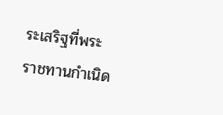ระเสริฐที่พระราชทานกำเนิด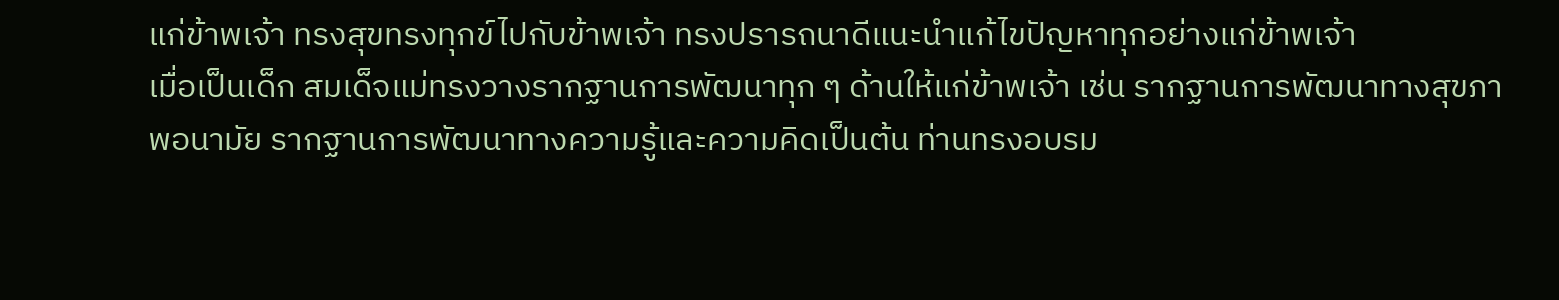แก่ข้าพเจ้า ทรงสุขทรงทุกข์ไปกับข้าพเจ้า ทรงปรารถนาดีแนะนำแก้ไขปัญหาทุกอย่างแก่ข้าพเจ้า
เมื่อเป็นเด็ก สมเด็จแม่ทรงวางรากฐานการพัฒนาทุก ๆ ด้านให้แก่ข้าพเจ้า เช่น รากฐานการพัฒนาทางสุขภาพอนามัย รากฐานการพัฒนาทางความรู้และความคิดเป็นต้น ท่านทรงอบรม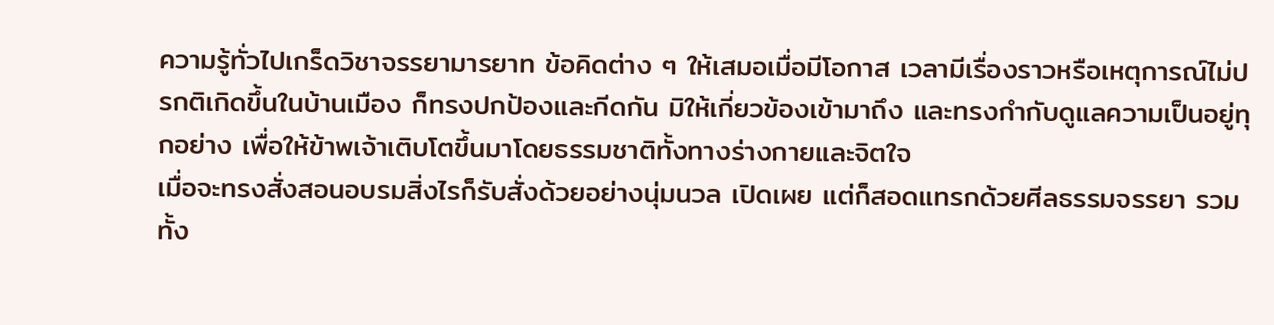ความรู้ทั่วไปเกร็ดวิชาจรรยามารยาท ข้อคิดต่าง ๆ ให้เสมอเมื่อมีโอกาส เวลามีเรื่องราวหรือเหตุการณ์ไม่ปรกติเกิดขึ้นในบ้านเมือง ก็ทรงปกป้องและกีดกัน มิให้เกี่ยวข้องเข้ามาถึง และทรงกำกับดูแลความเป็นอยู่ทุกอย่าง เพื่อให้ข้าพเจ้าเติบโตขึ้นมาโดยธรรมชาติทั้งทางร่างกายและจิตใจ
เมื่อจะทรงสั่งสอนอบรมสิ่งไรก็รับสั่งด้วยอย่างนุ่มนวล เปิดเผย แต่ก็สอดแทรกด้วยศีลธรรมจรรยา รวมทั้ง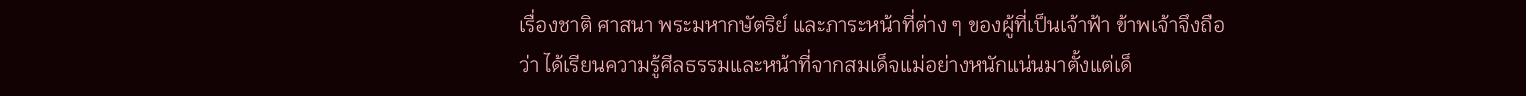เรื่องชาติ ศาสนา พระมหากษัตริย์ และภาระหน้าที่ต่าง ๆ ของผู้ที่เป็นเจ้าฟ้า ข้าพเจ้าจึงถือว่า ได้เรียนความรู้ศีลธรรมและหน้าที่จากสมเด็จแม่อย่างหนักแน่นมาตั้งแต่เด็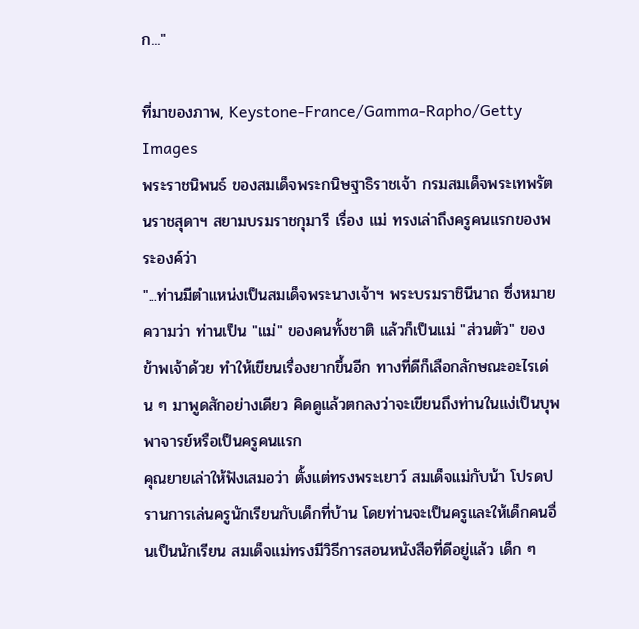ก..."

ที่มาของภาพ, Keystone-France/Gamma-Rapho/Getty Images
พระราชนิพนธ์ ของสมเด็จพระกนิษฐาธิราชเจ้า กรมสมเด็จพระเทพรัตนราชสุดาฯ สยามบรมราชกุมารี เรื่อง แม่ ทรงเล่าถึงครูคนแรกของพระองค์ว่า
"...ท่านมีตำแหน่งเป็นสมเด็จพระนางเจ้าฯ พระบรมราชินีนาถ ซึ่งหมายความว่า ท่านเป็น "แม่" ของคนทั้งชาติ แล้วก็เป็นแม่ "ส่วนตัว" ของข้าพเจ้าด้วย ทำให้เขียนเรื่องยากขึ้นอีก ทางที่ดีก็เลือกลักษณะอะไรเด่น ๆ มาพูดสักอย่างเดียว คิดดูแล้วตกลงว่าจะเขียนถึงท่านในแง่เป็นบุพพาจารย์หรือเป็นครูคนแรก
คุณยายเล่าให้ฟังเสมอว่า ตั้งแต่ทรงพระเยาว์ สมเด็จแม่กับน้า โปรดปรานการเล่นครูนักเรียนกับเด็กที่บ้าน โดยท่านจะเป็นครูและให้เด็กคนอื่นเป็นนักเรียน สมเด็จแม่ทรงมีวิธีการสอนหนังสือที่ดีอยู่แล้ว เด็ก ๆ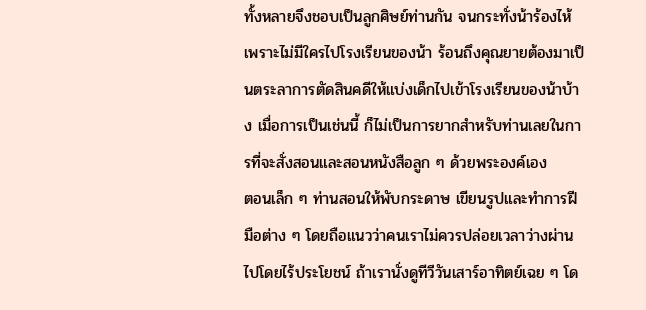ทั้งหลายจึงชอบเป็นลูกศิษย์ท่านกัน จนกระทั่งน้าร้องไห้เพราะไม่มีใครไปโรงเรียนของน้า ร้อนถึงคุณยายต้องมาเป็นตระลาการตัดสินคดีให้แบ่งเด็กไปเข้าโรงเรียนของน้าบ้าง เมื่อการเป็นเช่นนี้ ก็ไม่เป็นการยากสำหรับท่านเลยในการที่จะสั่งสอนและสอนหนังสือลูก ๆ ด้วยพระองค์เอง
ตอนเล็ก ๆ ท่านสอนให้พับกระดาษ เขียนรูปและทำการฝีมือต่าง ๆ โดยถือแนวว่าคนเราไม่ควรปล่อยเวลาว่างผ่านไปโดยไร้ประโยชน์ ถ้าเรานั่งดูทีวีวันเสาร์อาทิตย์เฉย ๆ โด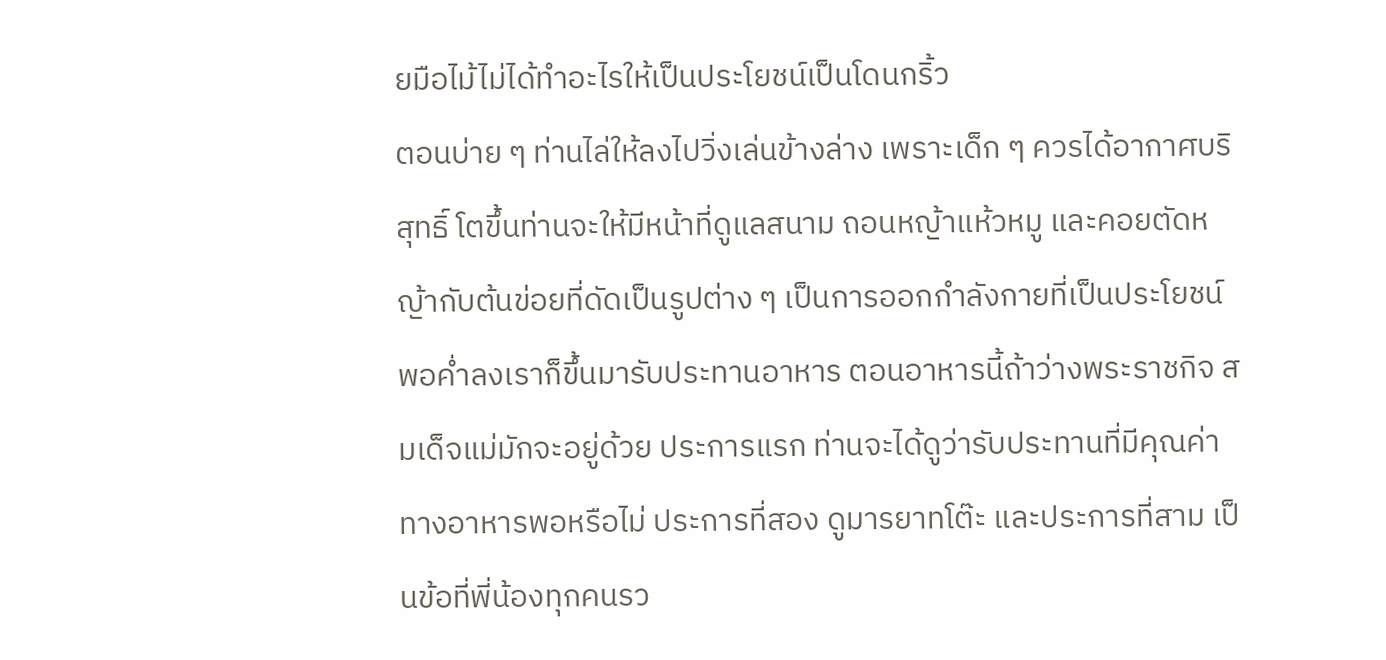ยมือไม้ไม่ได้ทำอะไรให้เป็นประโยชน์เป็นโดนกริ้ว
ตอนบ่าย ๆ ท่านไล่ให้ลงไปวิ่งเล่นข้างล่าง เพราะเด็ก ๆ ควรได้อากาศบริสุทธิ์ โตขึ้นท่านจะให้มีหน้าที่ดูแลสนาม ถอนหญ้าแห้วหมู และคอยตัดหญ้ากับต้นข่อยที่ดัดเป็นรูปต่าง ๆ เป็นการออกกำลังกายที่เป็นประโยชน์
พอค่ำลงเราก็ขึ้นมารับประทานอาหาร ตอนอาหารนี้ถ้าว่างพระราชกิจ สมเด็จแม่มักจะอยู่ด้วย ประการแรก ท่านจะได้ดูว่ารับประทานที่มีคุณค่าทางอาหารพอหรือไม่ ประการที่สอง ดูมารยาทโต๊ะ และประการที่สาม เป็นข้อที่พี่น้องทุกคนรว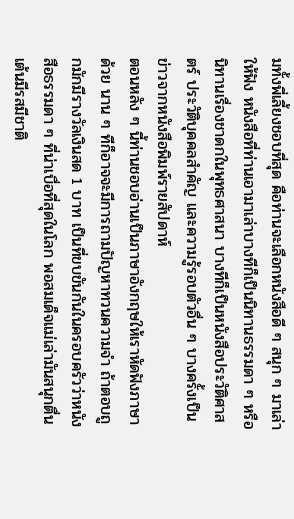มทั้งพี่เลี้ยงชอบที่สุด คือท่านจะเลือกหนังสือดี ๆ สนุก ๆ มาเล่าให้ฟัง หนังสือที่ท่านเอามาเล่าบางทีก็เป็นนิทานธรรมดา ๆ หรือนิทานเรื่องชาดกในพุทธศาสนา บางทีก็เป็นหนังสือประวัติศาสตร์ ประวัติบุคคลสำคัญ และความรู้รอบตัวอื่น ๆ บางครั้งเป็นข่าวจากหนังสือพิมพ์รายสัปดาห์
ตอนหลัง ๆ นี้ท่านชอบอ่านเป็นภาษาอังกฤษให้เราหัดฟังภาษาด้วย นาน ๆ ทีก็อาจจะมีการถามปัญหาทวนความจำ ถ้าตอบถูกมักมีรางวัลเงินสด 1 บาท เป็นที่ขบขันกันในครอบครัวว่าหนังสือธรรมดา ๆ ที่น่าเบื่อที่สุดในโลก พอสมเด็จแม่เล่ามันสนุกตื่นเต้นมีรสมีชาติ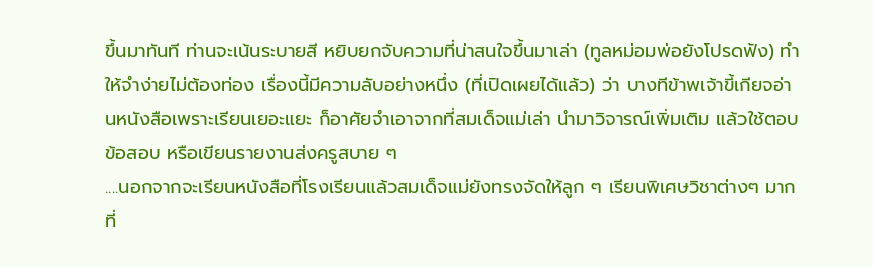ขึ้นมาทันที ท่านจะเน้นระบายสี หยิบยกจับความที่น่าสนใจขึ้นมาเล่า (ทูลหม่อมพ่อยังโปรดฟัง) ทำให้จำง่ายไม่ต้องท่อง เรื่องนี้มีความลับอย่างหนึ่ง (ที่เปิดเผยได้แล้ว) ว่า บางทีข้าพเจ้าขี้เกียจอ่านหนังสือเพราะเรียนเยอะแยะ ก็อาศัยจำเอาจากที่สมเด็จแม่เล่า นำมาวิจารณ์เพิ่มเติม แล้วใช้ตอบข้อสอบ หรือเขียนรายงานส่งครูสบาย ๆ
....นอกจากจะเรียนหนังสือที่โรงเรียนแล้วสมเด็จแม่ยังทรงจัดให้ลูก ๆ เรียนพิเศษวิชาต่างๆ มากที่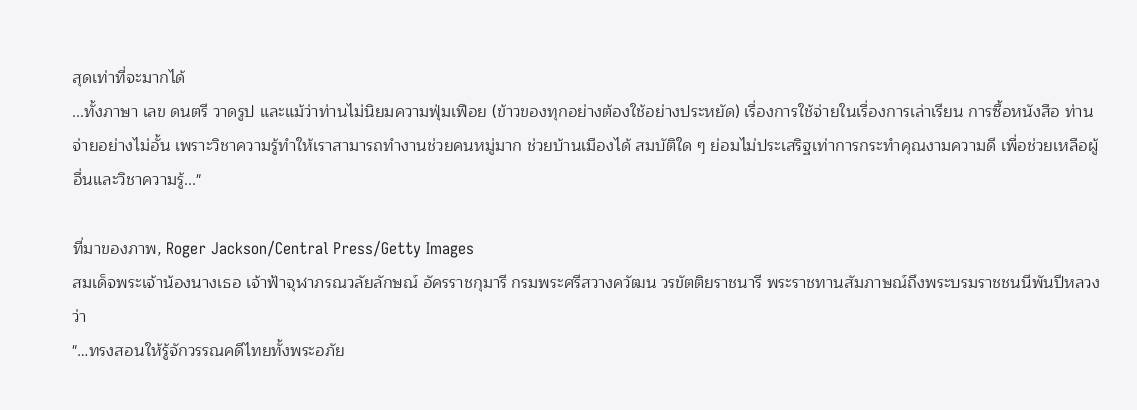สุดเท่าที่จะมากได้
...ทั้งภาษา เลข ดนตรี วาดรูป และแม้ว่าท่านไม่นิยมความฟุ่มเฟือย (ข้าวของทุกอย่างต้องใช้อย่างประหยัด) เรื่องการใช้จ่ายในเรื่องการเล่าเรียน การซื้อหนังสือ ท่านจ่ายอย่างไม่อั้น เพราะวิชาความรู้ทำให้เราสามารถทำงานช่วยคนหมู่มาก ช่วยบ้านเมืองได้ สมบัติใด ๆ ย่อมไม่ประเสริฐเท่าการกระทำคุณงามความดี เพื่อช่วยเหลือผู้อื่นและวิชาความรู้..."

ที่มาของภาพ, Roger Jackson/Central Press/Getty Images
สมเด็จพระเจ้าน้องนางเธอ เจ้าฟ้าจุฬาภรณวลัยลักษณ์ อัครราชกุมารี กรมพระศรีสวางควัฒน วรขัตติยราชนารี พระราชทานสัมภาษณ์ถึงพระบรมราชชนนีพันปีหลวงว่า
"…ทรงสอนให้รู้จักวรรณคดีไทยทั้งพระอภัย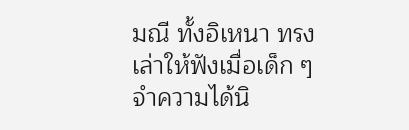มณี ทั้งอิเหนา ทรงเล่าให้ฟังเมื่อเด็ก ๆ จำความได้นิ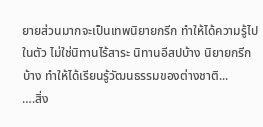ยายส่วนมากจะเป็นเทพนิยายกรีก ทำให้ได้ความรู้ไปในตัว ไม่ใช่นิทานไร้สาระ นิทานอีสปบ้าง นิยายกรีกบ้าง ทำให้ได้เรียนรู้วัฒนธรรมของต่างชาติ...
….สิ่ง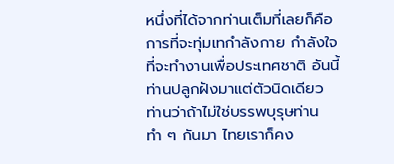หนึ่งที่ได้จากท่านเต็มที่เลยก็คือ การที่จะทุ่มเทกำลังกาย กำลังใจที่จะทำงานเพื่อประเทศชาติ อันนี้ท่านปลูกฝังมาแต่ตัวนิดเดียว ท่านว่าถ้าไม่ใช่บรรพบุรุษท่านทำ ๆ กันมา ไทยเราก็คง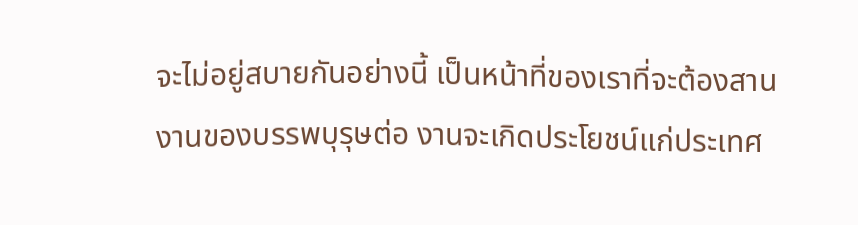จะไม่อยู่สบายกันอย่างนี้ เป็นหน้าที่ของเราที่จะต้องสานงานของบรรพบุรุษต่อ งานจะเกิดประโยชน์แก่ประเทศ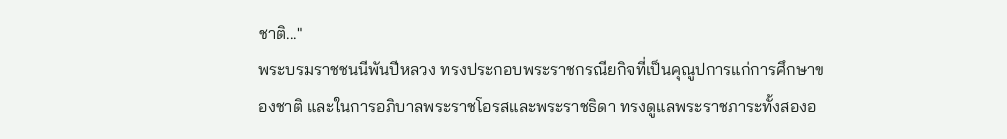ชาติ..."
พระบรมราชชนนีพันปีหลวง ทรงประกอบพระราชกรณียกิจที่เป็นคุณูปการแก่การศึกษาของชาติ และในการอภิบาลพระราชโอรสและพระราชธิดา ทรงดูแลพระราชภาระทั้งสองอ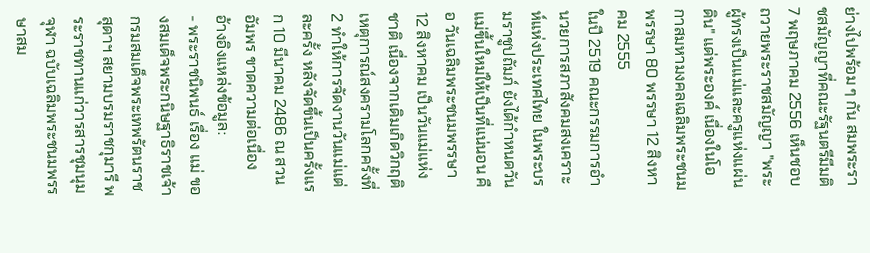ย่างไปพร้อม ๆ กัน สมพระราชสมัญญาที่คณะรัฐนตรีมีมติ 7 พฤษภาคม 2556 เห็นชอบถวายพระราชสมัญญา "พระผู้ทรงเป็นแม่และครูแห่งแผ่นดิน" แด่พระองค์ เนื่องในโอกาสมหามงคลเฉลิมพระชนมพรรษา 80 พรรษา 12 สิงหาคม 2555
ในปี 2519 คณะกรรมการอำนวยการสภาสังคมสงเคราะห์แห่งประเทศไทย ในพระบรมราชูปถัมภ์ ยังได้กำหนดวันแม่ขึ้นใหม่ให้เป็นที่แน่นอน คือ วันเฉลิมพระชนมพรรษา 12 สิงหาคม เป็นวันแม่แห่งชาติ เนื่องจากเดิมเกิดวิกฤติเหตุการณ์สงครามโลกครั้งที่ 2 ทำให้การจัดงานวันแม่แต่ละครั้ง หลังจัดขึ้นเป็นครั้งแรก 10 มีนาคม 2486 ณ สวนอัมพร ขาดความต่อเนื่อง
อ้างอิงแหล่งข้อมูล:
- พระราชนิพนธ์ เรื่อง แม่ ของสมเด็จพระกนิษฐาธิราชเจ้า กรมสมเด็จพระเทพรัตนราชสุดาฯ สยามบรมราชกุมารี พระราชทานแก่วารสารชุมนุมจุฬา ฉบับเฉลิมพระชนมพรรษาสม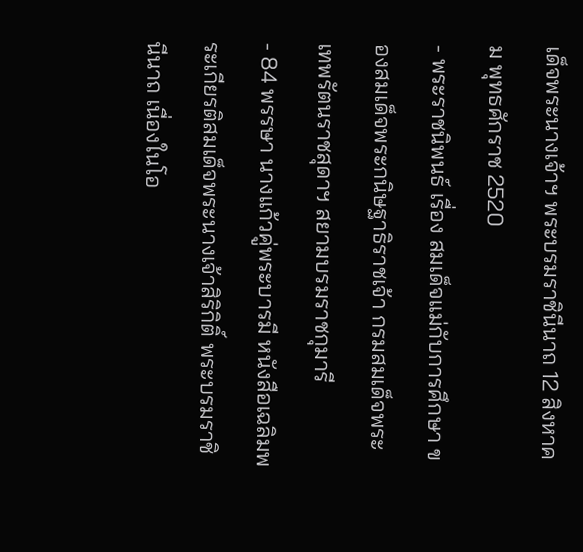เด็จพระนางเจ้าฯ พระบรมราชินีนาถ 12 สิงหาคม พุทธศักราช 2520
- พระราชนิพนธ์ เรื่อง สมเด็จแม่กับการศึกษา ของสมเด็จพระกนิษฐาธิราชเจ้า กรมสมเด็จพระเทพรัตนราชสุดาฯ สยามบรมราชกุมารี
- 84 พรรษา นางแก้วคู่พระบารมี หนังสือเฉลิมพระเกียรติสมเด็จพระนางเจ้าสิริกิติ์ พระบรมราชินีนาถ เนื่องในโอ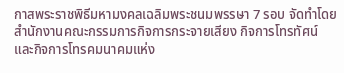กาสพระราชพิธีมหามงคลเฉลิมพระชนมพรรษา 7 รอบ จัดทำโดย สำนักงานคณะกรรมการกิจการกระจายเสียง กิจการโทรทัศน์ และกิจการโทรคมนาคมแห่ง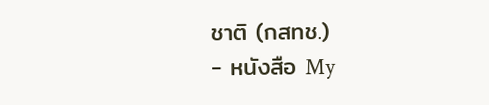ชาติ (กสทช.)
- หนังสือ My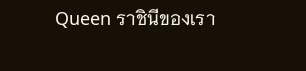Queen ราชินีของเรา